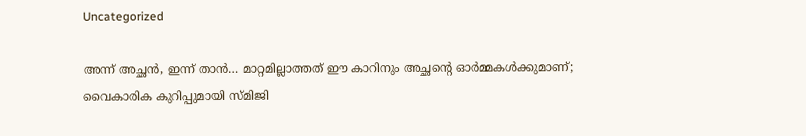Uncategorized

അന്ന് അച്ഛൻ, ഇന്ന് താൻ… മാറ്റമില്ലാത്തത് ഈ കാറിനും അച്ഛന്റെ ഓര്‍മ്മകൾക്കുമാണ്; വൈകാരിക കുറിപ്പുമായി സ്മിജി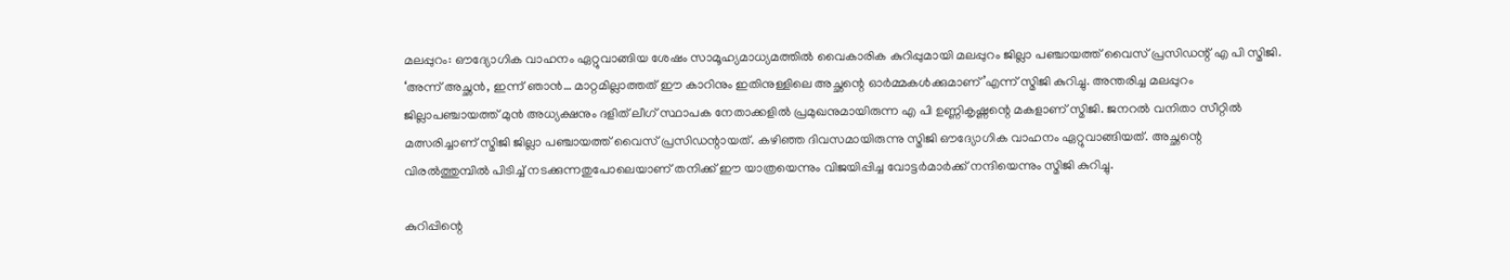മലപ്പുറം: ഔദ്യോഗിക വാഹനം ഏറ്റുവാങ്ങിയ ശേഷം സാമൂഹ്യമാധ്യമത്തില്‍ വൈകാരിക കുറിപ്പുമായി മലപ്പുറം ജില്ലാ പഞ്ചായത്ത് വൈസ് പ്രസിഡന്റ് എ പി സ്മിജി. ‘അന്ന് അച്ഛന്‍, ഇന്ന് ഞാന്‍… മാറ്റമില്ലാത്തത് ഈ കാറിനും ഇതിനുള്ളിലെ അച്ഛന്റെ ഓര്‍മ്മകള്‍ക്കുമാണ്’എന്ന് സ്മിജി കുറിച്ചു. അന്തരിച്ച മലപ്പുറം ജില്ലാപഞ്ചായത്ത് മുന്‍ അധ്യക്ഷനും ദളിത് ലീഗ് സ്ഥാപക നേതാക്കളില്‍ പ്രമുഖനുമായിരുന്ന എ പി ഉണ്ണികൃഷ്ണന്റെ മകളാണ് സ്മിജി. ജനറല്‍ വനിതാ സീറ്റില്‍ മത്സരിച്ചാണ് സ്മിജി ജില്ലാ പഞ്ചായത്ത് വൈസ് പ്രസിഡന്റായത്. കഴിഞ്ഞ ദിവസമായിരുന്നു സ്മിജി ഔദ്യോഗിക വാഹനം ഏറ്റുവാങ്ങിയത്. അച്ഛന്റെ വിരല്‍ത്തുമ്പില്‍ പിടിച്ച് നടക്കുന്നതുപോലെയാണ് തനിക്ക് ഈ യാത്രയെന്നും വിജയിപ്പിച്ച വോട്ടര്‍മാര്‍ക്ക് നന്ദിയെന്നും സ്മിജി കുറിച്ചു.

കുറിപ്പിന്റെ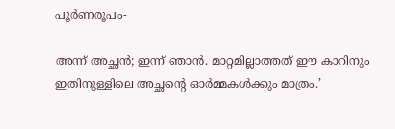പൂര്‍ണരൂപം-

അന്ന് അച്ഛന്‍; ഇന്ന് ഞാന്‍. മാറ്റമില്ലാത്തത് ഈ കാറിനും ഇതിനുള്ളിലെ അച്ഛന്റെ ഓര്‍മ്മകള്‍ക്കും മാത്രം.’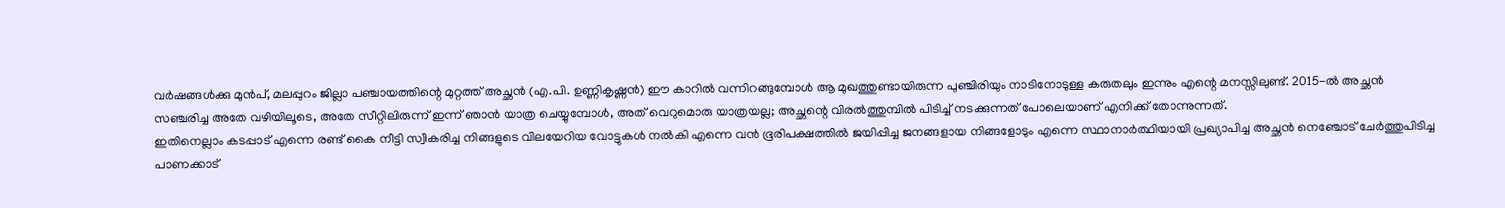വര്‍ഷങ്ങള്‍ക്കു മുന്‍പ്, മലപ്പുറം ജില്ലാ പഞ്ചായത്തിന്റെ മുറ്റത്ത് അച്ഛന്‍ (എ.പി. ഉണ്ണികൃഷ്ണന്‍) ഈ കാറില്‍ വന്നിറങ്ങുമ്പോള്‍ ആ മുഖത്തുണ്ടായിരുന്ന പുഞ്ചിരിയും നാടിനോടുള്ള കരുതലും ഇന്നും എന്റെ മനസ്സിലുണ്ട്. 2015-ല്‍ അച്ഛന്‍ സഞ്ചരിച്ച അതേ വഴിയിലൂടെ, അതേ സീറ്റിലിരുന്ന് ഇന്ന് ഞാന്‍ യാത്ര ചെയ്യുമ്പോള്‍, അത് വെറുമൊരു യാത്രയല്ല; അച്ഛന്റെ വിരല്‍ത്തുമ്പില്‍ പിടിച്ച് നടക്കുന്നത് പോലെയാണ് എനിക്ക് തോന്നുന്നത്.
ഇതിനെല്ലാം കടപ്പാട് എന്നെ രണ്ട് കൈ നീട്ടി സ്വീകരിച്ച നിങ്ങളുടെ വിലയേറിയ വോട്ടുകള്‍ നല്‍കി എന്നെ വന്‍ ഭൂരിപക്ഷത്തില്‍ ജയിപ്പിച്ച ജനങ്ങളായ നിങ്ങളോടും എന്നെ സ്ഥാനാര്‍ത്ഥിയായി പ്രഖ്യാപിച്ച അച്ഛന്‍ നെഞ്ചോട് ചേര്‍ത്തുപിടിച്ച പാണക്കാട്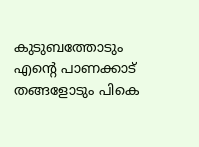കുടുബത്തോടും എന്റെ പാണക്കാട് തങ്ങളോടും പികെ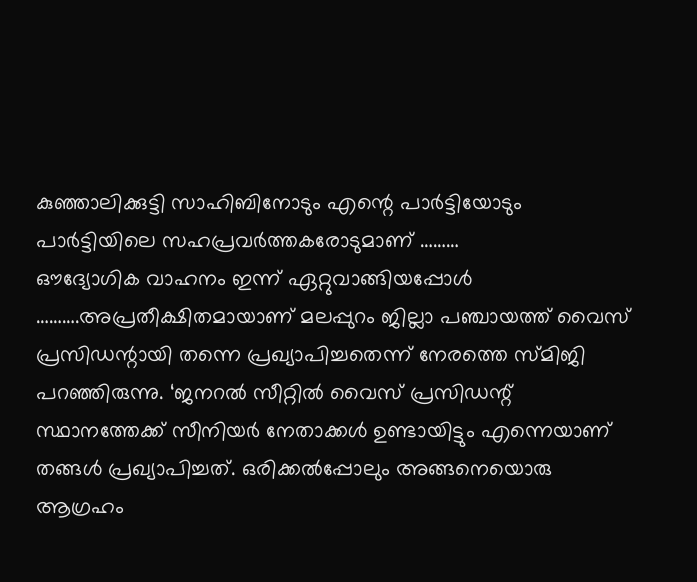കുഞ്ഞാലിക്കുട്ടി സാഹിബിനോടും എന്റെ പാര്‍ട്ടിയോടും പാര്‍ട്ടിയിലെ സഹപ്രവര്‍ത്തകരോടുമാണ് ………
ഔദ്യോഗിക വാഹനം ഇന്ന് ഏറ്റുവാങ്ങിയപ്പോള്‍ ……….അപ്രതീക്ഷിതമായാണ് മലപ്പുറം ജില്ലാ പഞ്ചായത്ത് വൈസ് പ്രസിഡന്റായി തന്നെ പ്രഖ്യാപിച്ചതെന്ന് നേരത്തെ സ്മിജി പറഞ്ഞിരുന്നു. ‘ജനറൽ സീറ്റിൽ വൈസ് പ്രസിഡന്റ് സ്ഥാനത്തേക്ക് സീനിയര്‍ നേതാക്കള്‍ ഉണ്ടായിട്ടും എന്നെയാണ് തങ്ങള്‍ പ്രഖ്യാപിച്ചത്. ഒരിക്കല്‍പ്പോലും അങ്ങനെയൊരു ആഗ്രഹം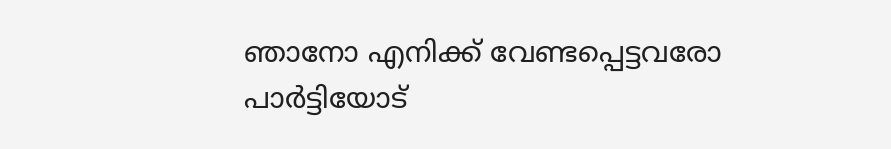ഞാനോ എനിക്ക് വേണ്ടപ്പെട്ടവരോ പാര്‍ട്ടിയോട്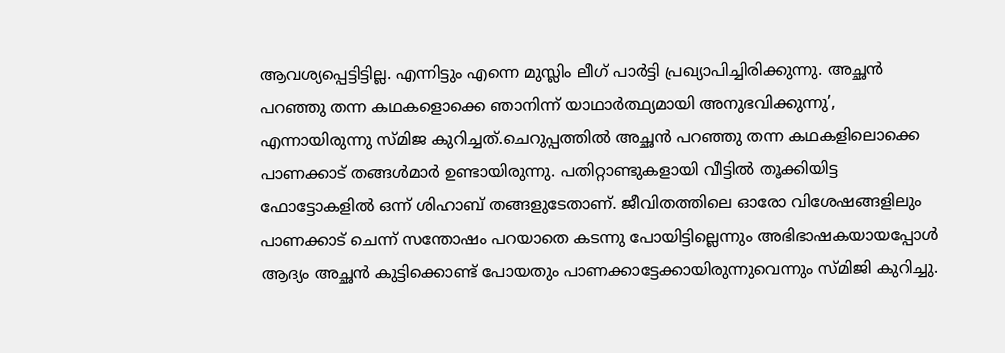ആവശ്യപ്പെട്ടിട്ടില്ല. എന്നിട്ടും എന്നെ മുസ്ലിം ലീഗ് പാര്‍ട്ടി പ്രഖ്യാപിച്ചിരിക്കുന്നു. അച്ഛന്‍ പറഞ്ഞു തന്ന കഥകളൊക്കെ ഞാനിന്ന് യാഥാര്‍ത്ഥ്യമായി അനുഭവിക്കുന്നു’, എന്നായിരുന്നു സ്മിജ കുറിച്ചത്.ചെറുപ്പത്തില്‍ അച്ഛന്‍ പറഞ്ഞു തന്ന കഥകളിലൊക്കെ പാണക്കാട് തങ്ങൾമാര്‍ ഉണ്ടായിരുന്നു. പതിറ്റാണ്ടുകളായി വീട്ടില്‍ തൂക്കിയിട്ട ഫോട്ടോകളില്‍ ഒന്ന് ശിഹാബ് തങ്ങളുടേതാണ്. ജീവിതത്തിലെ ഓരോ വിശേഷങ്ങളിലും പാണക്കാട് ചെന്ന് സന്തോഷം പറയാതെ കടന്നു പോയിട്ടില്ലെന്നും അഭിഭാഷകയായപ്പോള്‍ ആദ്യം അച്ഛന്‍ കുട്ടിക്കൊണ്ട് പോയതും പാണക്കാട്ടേക്കായിരുന്നുവെന്നും സ്മിജി കുറിച്ചു.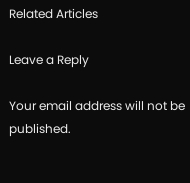Related Articles

Leave a Reply

Your email address will not be published.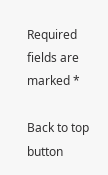Required fields are marked *

Back to top button